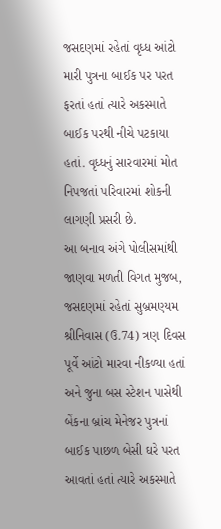જસદણમાં રહેતાં વૃધ્ધ આંટો મારી પુત્રના બાઈક પર પરત ફરતાં હતાં ત્યારે અકસ્માતે બાઈક પરથી નીચે પટકાયા હતાં. વૃધ્ધનું સારવારમાં મોત નિપજતાં પરિવારમાં શોકની લાગણી પ્રસરી છે.
આ બનાવ અંગે પોલીસમાંથી જાણવા મળતી વિગત મુજબ, જસદણમાં રહેતાં સુબ્રમણ્યમ શ્રીનિવાસ (ઉ.74) ત્રણ દિવસ પૂર્વે આંટો મારવા નીકળ્યા હતાં અને જુના બસ સ્ટેશન પાસેથી બેંકના બ્રાંચ મેનેજર પુત્રનાં બાઈક પાછળ બેસી ઘરે પરત આવતાં હતાં ત્યારે અકસ્માતે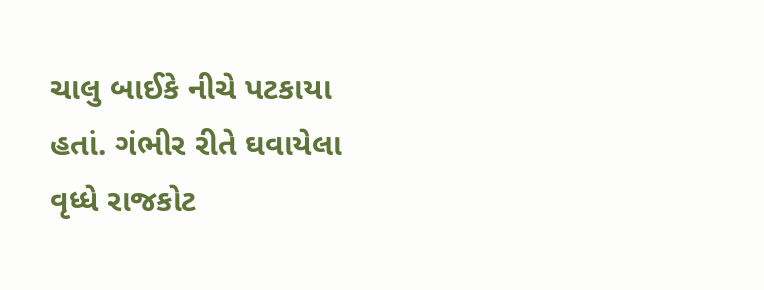ચાલુ બાઈકે નીચે પટકાયા હતાં. ગંભીર રીતે ઘવાયેલા વૃધ્ધે રાજકોટ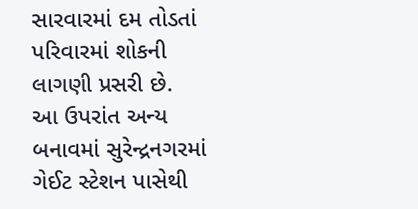સારવારમાં દમ તોડતાં પરિવારમાં શોકની લાગણી પ્રસરી છે.
આ ઉપરાંત અન્ય બનાવમાં સુરેન્દ્રનગરમાં ગેઈટ સ્ટેશન પાસેથી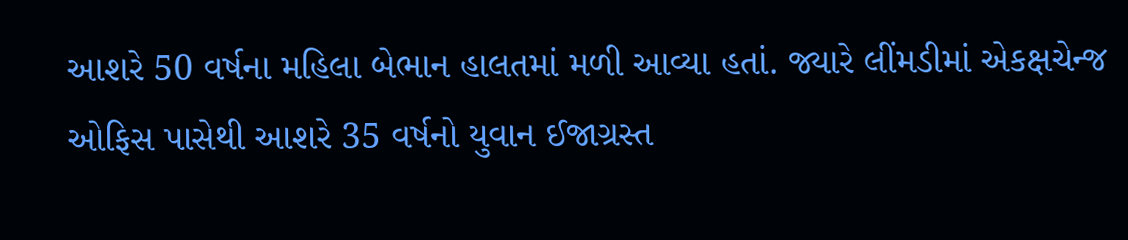આશરે 50 વર્ષના મહિલા બેભાન હાલતમાં મળી આવ્યા હતાં. જ્યારે લીંમડીમાં એકક્ષચેન્જ ઓફિસ પાસેથી આશરે 35 વર્ષનો યુવાન ઈજાગ્રસ્ત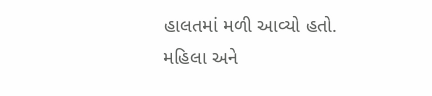હાલતમાં મળી આવ્યો હતો.
મહિલા અને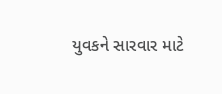યુવકને સારવાર માટે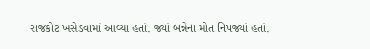રાજકોટ ખસેડવામાં આવ્યા હતાં. જ્યાં બન્નેના મોત નિપજ્યાં હતાં.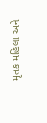મૃતક મહિલા અને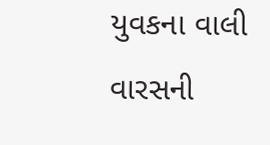યુવકના વાલી વારસની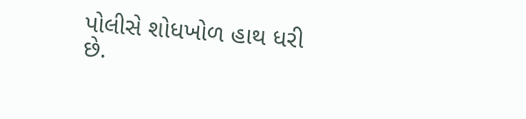પોલીસે શોધખોળ હાથ ધરી છે.